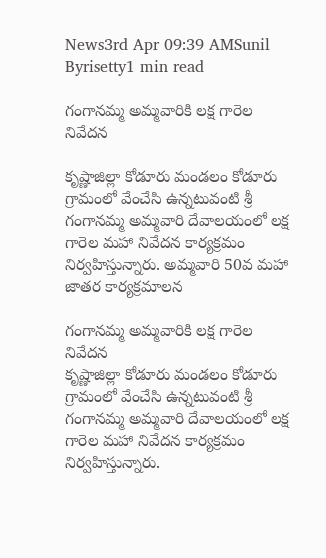News3rd Apr 09:39 AMSunil Byrisetty1 min read

గంగానమ్మ అమ్మవారికి లక్ష గారెల నివేదన

కృష్ణాజిల్లా కోడూరు మండలం కోడూరు గ్రామంలో వేంచేసి ఉన్నటువంటి శ్రీ గంగానమ్మ అమ్మవారి దేవాలయంలో లక్ష గారెల మహా నివేదన కార్యక్రమం నిర్వహిస్తున్నారు. అమ్మవారి 50వ మహా జాతర కార్యక్రమాలన

గంగానమ్మ అమ్మవారికి లక్ష గారెల నివేదన
కృష్ణాజిల్లా కోడూరు మండలం కోడూరు గ్రామంలో వేంచేసి ఉన్నటువంటి శ్రీ గంగానమ్మ అమ్మవారి దేవాలయంలో లక్ష గారెల మహా నివేదన కార్యక్రమం నిర్వహిస్తున్నారు.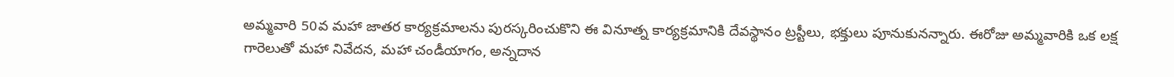అమ్మవారి 50వ మహా జాతర కార్యక్రమాలను పురస్కరించుకొని ఈ వినూత్న కార్యక్రమానికి దేవస్థానం ట్రస్టీలు, భక్తులు పూనుకునన్నారు. ఈరోజు అమ్మవారికి ఒక లక్ష గారెలుతో మహా నివేదన, మహా చండీయాగం, అన్నదాన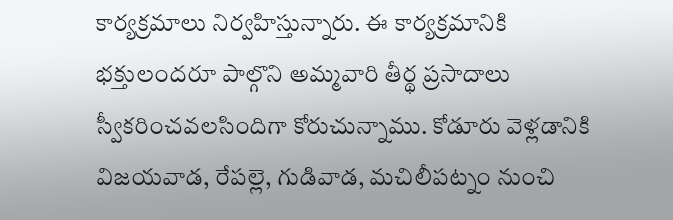కార్యక్రమాలు నిర్వహిస్తున్నారు. ఈ కార్యక్రమానికి భక్తులందరూ పాల్గొని అమ్మవారి తీర్థ ప్రసాదాలు స్వీకరించవలసిందిగా కోరుచున్నాము. కోడూరు వెళ్లడానికి విజయవాడ, రేపల్లె, గుడివాడ, మచిలీపట్నం నుంచి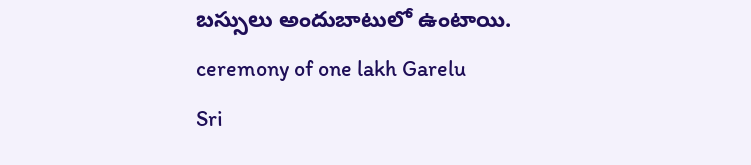బస్సులు అందుబాటులో ఉంటాయి.
ceremony of one lakh Garelu
Sri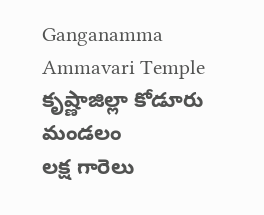Ganganamma Ammavari Temple
కృష్ణాజిల్లా కోడూరు మండలం
లక్ష గారెలు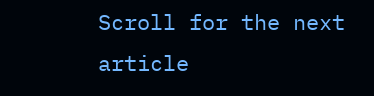Scroll for the next article